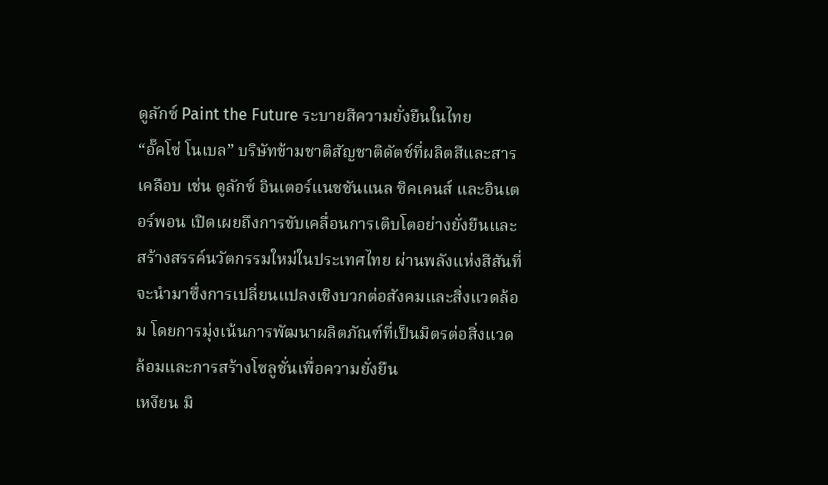ดูลักซ์ Paint the Future ระบายสีความยั่งยืนในไทย
“อั๊คโซ่ โนเบล” บริษัทข้ามชาติสัญชาติดัตช์ที่ผลิตสีและสารเคลือบ เช่น ดูลักซ์ อินเตอร์แนชชันแนล ซิคเคนส์ และอินเตอร์พอน เปิดเผยถึงการขับเคลื่อนการเติบโตอย่างยั่งยืนและสร้างสรรค์นวัตกรรมใหม่ในประเทศไทย ผ่านพลังแห่งสีสันที่จะนำมาซึ่งการเปลี่ยนแปลงเชิงบวกต่อสังคมและสิ่งแวดล้อม โดยการมุ่งเน้นการพัฒนาผลิตภัณฑ์ที่เป็นมิตรต่อสิ่งแวดล้อมและการสร้างโซลูชั่นเพื่อความยั่งยืน
เหงียน มิ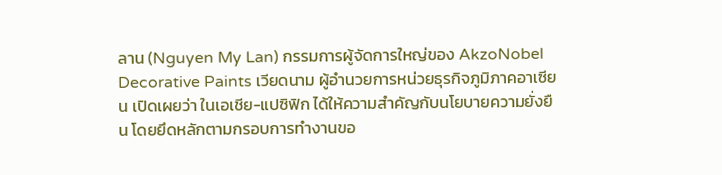ลาน (Nguyen My Lan) กรรมการผู้จัดการใหญ่ของ AkzoNobel Decorative Paints เวียดนาม ผู้อำนวยการหน่วยธุรกิจภูมิภาคอาเซียน เปิดเผยว่า ในเอเชีย-แปซิฟิก ได้ให้ความสำคัญกับนโยบายความยั่งยืน โดยยึดหลักตามกรอบการทำงานขอ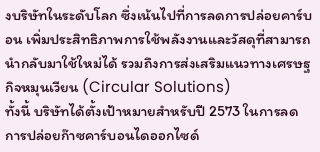งบริษัทในระดับโลก ซึ่งเน้นไปที่การลดการปล่อยคาร์บอน เพิ่มประสิทธิภาพการใช้พลังงานและวัสดุที่สามารถนำกลับมาใช้ใหม่ได้ รวมถึงการส่งเสริมแนวทางเศรษฐกิจหมุนเวียน (Circular Solutions)
ทั้งนี้ บริษัทได้ตั้งเป้าหมายสำหรับปี 2573 ในการลดการปล่อยก๊าซคาร์บอนไดออกไซด์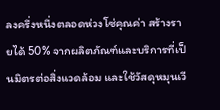ลงครึ่งหนึ่งตลอดห่วงโซ่คุณค่า สร้างรายได้ 50% จากผลิตภัณฑ์และบริการที่เป็นมิตรต่อสิ่งแวดล้อม และใช้วัสดุหมุนเวี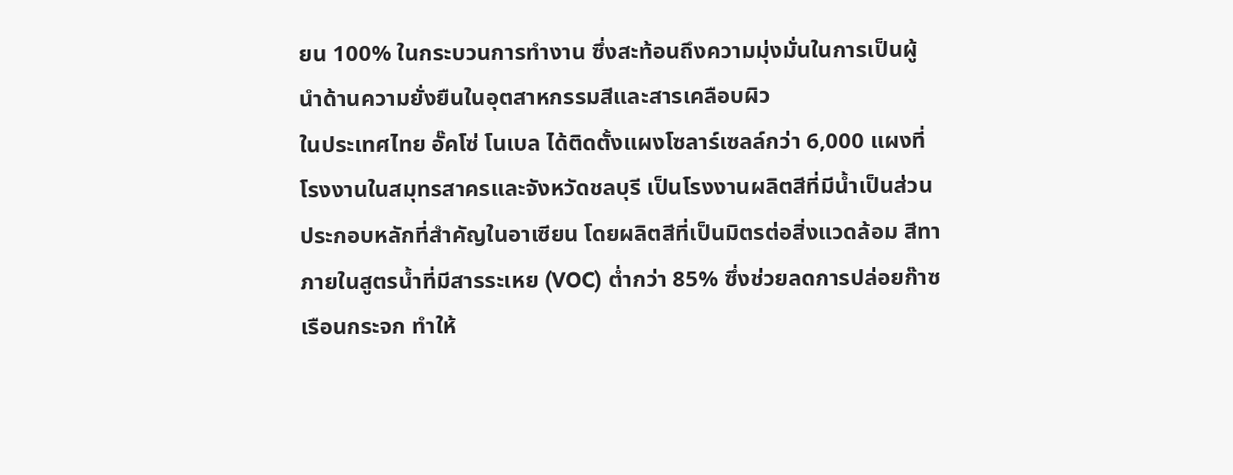ยน 100% ในกระบวนการทำงาน ซึ่งสะท้อนถึงความมุ่งมั่นในการเป็นผู้นำด้านความยั่งยืนในอุตสาหกรรมสีและสารเคลือบผิว
ในประเทศไทย อั๊คโซ่ โนเบล ได้ติดตั้งแผงโซลาร์เซลล์กว่า 6,000 แผงที่โรงงานในสมุทรสาครและจังหวัดชลบุรี เป็นโรงงานผลิตสีที่มีน้ำเป็นส่วนประกอบหลักที่สำคัญในอาเซียน โดยผลิตสีที่เป็นมิตรต่อสิ่งแวดล้อม สีทาภายในสูตรน้ำที่มีสารระเหย (VOC) ต่ำกว่า 85% ซึ่งช่วยลดการปล่อยก๊าซเรือนกระจก ทำให้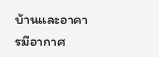บ้านและอาคารมีอากาศ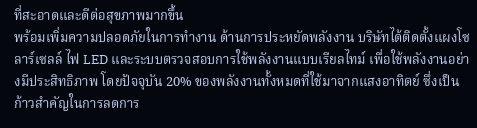ที่สะอาดและดีต่อสุขภาพมากขึ้น
พร้อมเพิ่มความปลอดภัยในการทำงาน ด้านการประหยัดพลังงาน บริษัทได้ติดตั้งแผงโซลาร์เซลล์ ไฟ LED และระบบตรวจสอบการใช้พลังงานแบบเรียลไทม์ เพื่อใช้พลังงานอย่างมีประสิทธิภาพ โดยปัจจุบัน 20% ของพลังงานทั้งหมดที่ใช้มาจากแสงอาทิตย์ ซึ่งเป็นก้าวสำคัญในการลดการ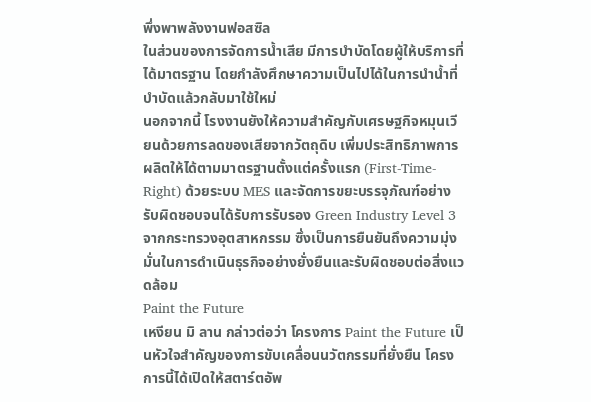พึ่งพาพลังงานฟอสซิล
ในส่วนของการจัดการน้ำเสีย มีการบำบัดโดยผู้ให้บริการที่ได้มาตรฐาน โดยกำลังศึกษาความเป็นไปได้ในการนำน้ำที่บำบัดแล้วกลับมาใช้ใหม่
นอกจากนี้ โรงงานยังให้ความสำคัญกับเศรษฐกิจหมุนเวียนด้วยการลดของเสียจากวัตถุดิบ เพิ่มประสิทธิภาพการผลิตให้ได้ตามมาตรฐานตั้งแต่ครั้งแรก (First-Time-Right) ด้วยระบบ MES และจัดการขยะบรรจุภัณฑ์อย่างรับผิดชอบจนได้รับการรับรอง Green Industry Level 3 จากกระทรวงอุตสาหกรรม ซึ่งเป็นการยืนยันถึงความมุ่งมั่นในการดำเนินธุรกิจอย่างยั่งยืนและรับผิดชอบต่อสิ่งแวดล้อม
Paint the Future
เหงียน มิ ลาน กล่าวต่อว่า โครงการ Paint the Future เป็นหัวใจสำคัญของการขับเคลื่อนนวัตกรรมที่ยั่งยืน โครงการนี้ได้เปิดให้สตาร์ตอัพ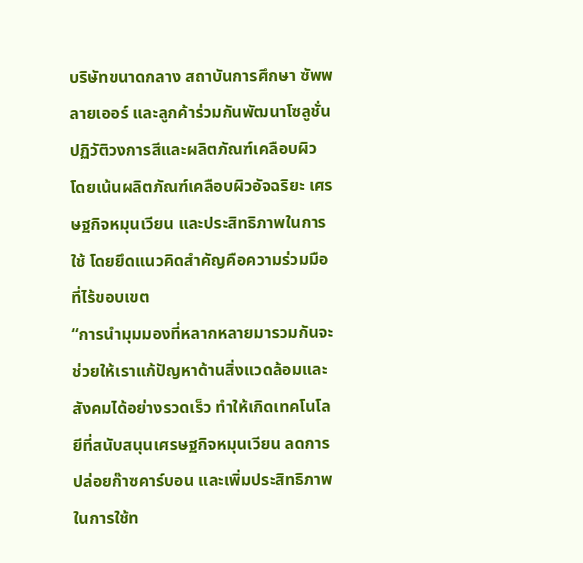บริษัทขนาดกลาง สถาบันการศึกษา ซัพพลายเออร์ และลูกค้าร่วมกันพัฒนาโซลูชั่นปฏิวัติวงการสีและผลิตภัณฑ์เคลือบผิว
โดยเน้นผลิตภัณฑ์เคลือบผิวอัจฉริยะ เศรษฐกิจหมุนเวียน และประสิทธิภาพในการใช้ โดยยึดแนวคิดสำคัญคือความร่วมมือที่ไร้ขอบเขต
“การนำมุมมองที่หลากหลายมารวมกันจะช่วยให้เราแก้ปัญหาด้านสิ่งแวดล้อมและสังคมได้อย่างรวดเร็ว ทำให้เกิดเทคโนโลยีที่สนับสนุนเศรษฐกิจหมุนเวียน ลดการปล่อยก๊าซคาร์บอน และเพิ่มประสิทธิภาพในการใช้ท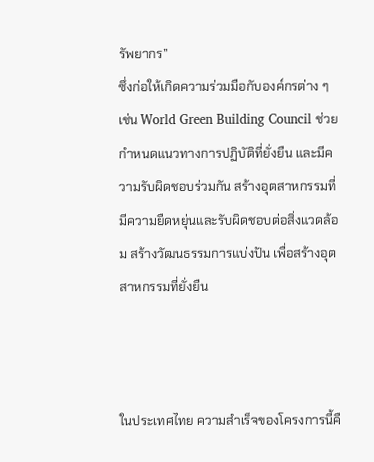รัพยากร”
ซึ่งก่อให้เกิดความร่วมมือกับองค์กรต่าง ๆ เช่น World Green Building Council ช่วยกำหนดแนวทางการปฏิบัติที่ยั่งยืน และมีความรับผิดชอบร่วมกัน สร้างอุตสาหกรรมที่มีความยืดหยุ่นและรับผิดชอบต่อสิ่งแวดล้อม สร้างวัฒนธรรมการแบ่งปัน เพื่อสร้างอุตสาหกรรมที่ยั่งยืน



ในประเทศไทย ความสำเร็จของโครงการนี้คื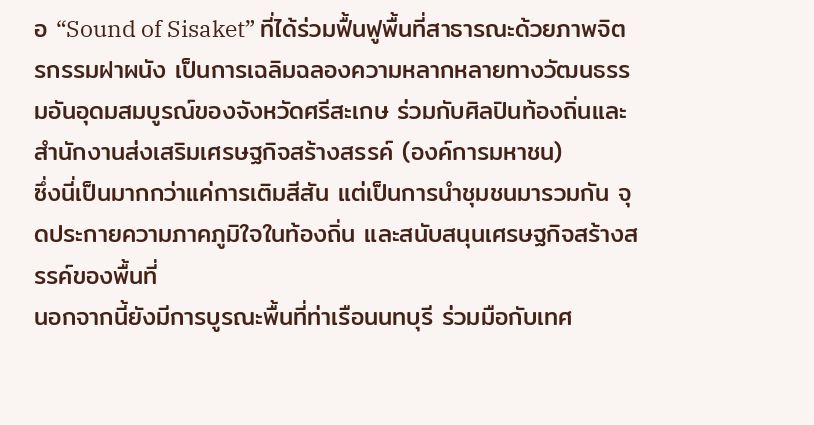อ “Sound of Sisaket” ที่ได้ร่วมฟื้นฟูพื้นที่สาธารณะด้วยภาพจิตรกรรมฝาผนัง เป็นการเฉลิมฉลองความหลากหลายทางวัฒนธรรมอันอุดมสมบูรณ์ของจังหวัดศรีสะเกษ ร่วมกับศิลปินท้องถิ่นและสำนักงานส่งเสริมเศรษฐกิจสร้างสรรค์ (องค์การมหาชน)
ซึ่งนี่เป็นมากกว่าแค่การเติมสีสัน แต่เป็นการนำชุมชนมารวมกัน จุดประกายความภาคภูมิใจในท้องถิ่น และสนับสนุนเศรษฐกิจสร้างสรรค์ของพื้นที่
นอกจากนี้ยังมีการบูรณะพื้นที่ท่าเรือนนทบุรี ร่วมมือกับเทศ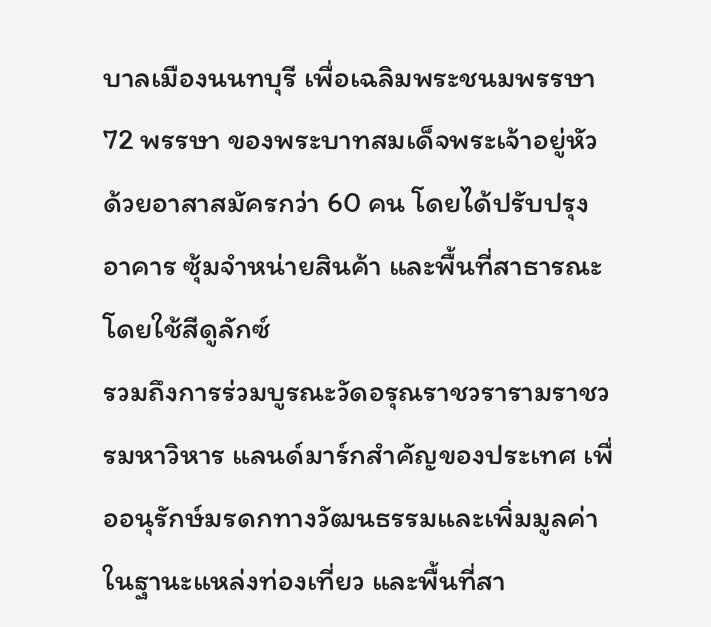บาลเมืองนนทบุรี เพื่อเฉลิมพระชนมพรรษา 72 พรรษา ของพระบาทสมเด็จพระเจ้าอยู่หัว ด้วยอาสาสมัครกว่า 60 คน โดยได้ปรับปรุงอาคาร ซุ้มจำหน่ายสินค้า และพื้นที่สาธารณะ โดยใช้สีดูลักซ์
รวมถึงการร่วมบูรณะวัดอรุณราชวรารามราชวรมหาวิหาร แลนด์มาร์กสำคัญของประเทศ เพื่ออนุรักษ์มรดกทางวัฒนธรรมและเพิ่มมูลค่าในฐานะแหล่งท่องเที่ยว และพื้นที่สา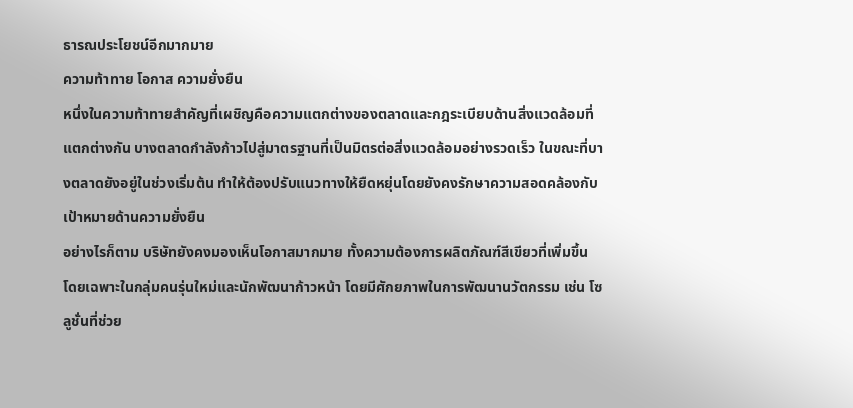ธารณประโยชน์อีกมากมาย
ความท้าทาย โอกาส ความยั่งยืน
หนึ่งในความท้าทายสำคัญที่เผชิญคือความแตกต่างของตลาดและกฎระเบียบด้านสิ่งแวดล้อมที่แตกต่างกัน บางตลาดกำลังก้าวไปสู่มาตรฐานที่เป็นมิตรต่อสิ่งแวดล้อมอย่างรวดเร็ว ในขณะที่บางตลาดยังอยู่ในช่วงเริ่มต้น ทำให้ต้องปรับแนวทางให้ยืดหยุ่นโดยยังคงรักษาความสอดคล้องกับเป้าหมายด้านความยั่งยืน
อย่างไรก็ตาม บริษัทยังคงมองเห็นโอกาสมากมาย ทั้งความต้องการผลิตภัณฑ์สีเขียวที่เพิ่มขึ้น โดยเฉพาะในกลุ่มคนรุ่นใหม่และนักพัฒนาก้าวหน้า โดยมีศักยภาพในการพัฒนานวัตกรรม เช่น โซลูชั่นที่ช่วย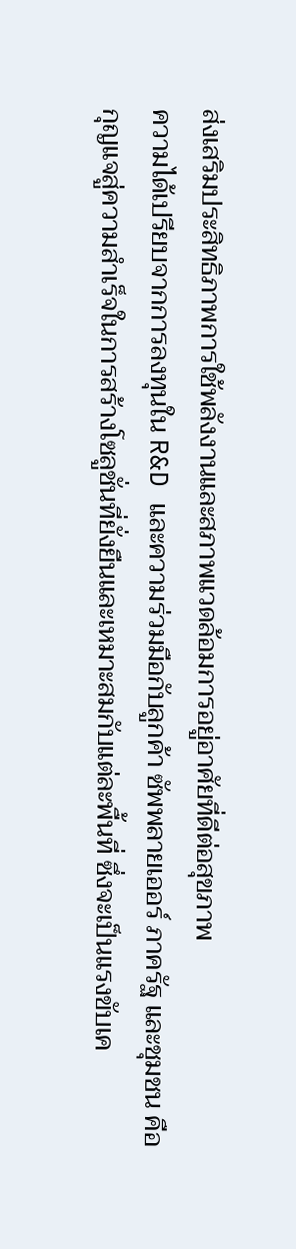ส่งเสริมประสิทธิภาพการใช้พลังงานและสภาพแวดล้อมการอยู่อาศัยที่ดีต่อสุขภาพ
ความได้เปรียบจากการลงทุนใน R&D และความร่วมมือกับลูกค้า ซัพพลายเออร์ ภาครัฐ และชุมชน คือกุญแจสู่ความสำเร็จในการสร้างโซลูชั่นที่ยั่งยืนและเหมาะสมกับแต่ละพื้นที่ ซึ่งจะเป็นแรงขับเค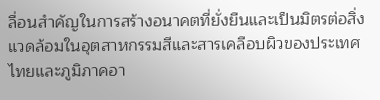ลื่อนสำคัญในการสร้างอนาคตที่ยั่งยืนและเป็นมิตรต่อสิ่งแวดล้อมในอุตสาหกรรมสีและสารเคลือบผิวของประเทศไทยและภูมิภาคอา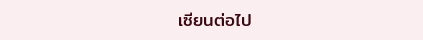เซียนต่อไป